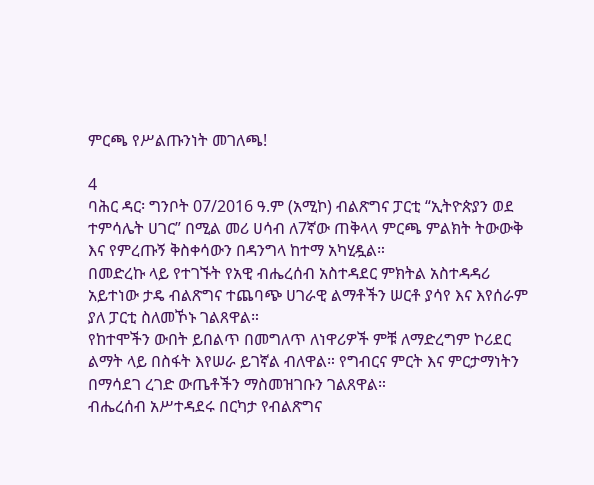ምርጫ የሥልጡንነት መገለጫ!

4
ባሕር ዳር፡ ግንቦት 07/2016 ዓ.ም (አሚኮ) ብልጽግና ፓርቲ “ኢትዮጵያን ወደ ተምሳሌት ሀገር” በሚል መሪ ሀሳብ ለ7ኛው ጠቅላላ ምርጫ ምልክት ትውውቅ እና የምረጡኝ ቅስቀሳውን በዳንግላ ከተማ አካሂዷል።
በመድረኩ ላይ የተገኙት የአዊ ብሔረሰብ አስተዳደር ምክትል አስተዳዳሪ አይተነው ታዴ ብልጽግና ተጨባጭ ሀገራዊ ልማቶችን ሠርቶ ያሳየ እና እየሰራም ያለ ፓርቲ ስለመኾኑ ገልጸዋል።
የከተሞችን ውበት ይበልጥ በመግለጥ ለነዋሪዎች ምቹ ለማድረግም ኮሪደር ልማት ላይ በስፋት እየሠራ ይገኛል ብለዋል። የግብርና ምርት እና ምርታማነትን በማሳደገ ረገድ ውጤቶችን ማስመዝገቡን ገልጸዋል።
ብሔረሰብ አሥተዳደሩ በርካታ የብልጽግና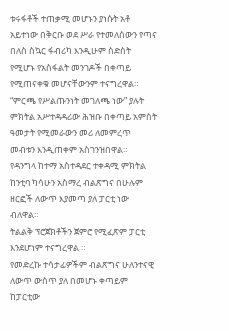ቱሩፋቶች ተጠቃሚ መሆኑን ያነሱት አቶ አይተነው በቅርቡ ወደ ሥራ የተመለሰውን የጣና በለስ ስኳር ፋብሪካ እንዲሁም ስድስት የሚሆኑ የአስፋልት መንገዶች በቀጣይ የሚጠናቀቁ መሆናቸውንም ተናግረዋል።
“ምርጫ የሥልጡንነት መገለጫ ነው” ያሉት ምክትል አሥተዳዳሪው ሕዝቡ በቀጣይ አምስት ዓመታት የሚመራውን መሪ ለመምረጥ መብቱን እንዲጠቀም አስገንዝበዋል።
የዳንግላ ከተማ አስተዳደር ተቀዳሚ ምክትል ከንቲባ ካሳሁን አስማረ ብልጽግና በሁሉም ዘርፎች ለውጥ እያመጣ ያለ ፓርቲ ነው ብለዋል።
ትልልቅ ፕሮጀክቶችን ጀምሮ የሚፈጽም ፓርቲ እንደሆነም ተናግረዋል ።
የመድረኩ ተሳታፊዎችም ብልጽግና ሁለንተናዊ ለውጥ ውስጥ ያለ በመሆኑ ቀጣይም ከፓርቲው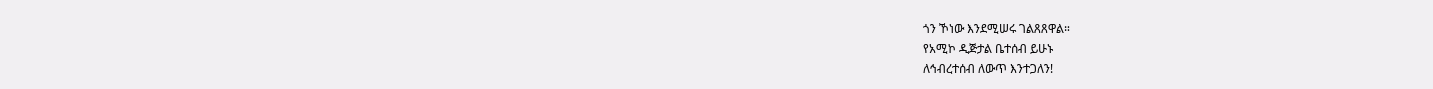ጎን ኾነው እንደሚሠሩ ገልጸጸዋል።
የአሚኮ ዲጅታል ቤተሰብ ይሁኑ
ለኅብረተሰብ ለውጥ እንተጋለን!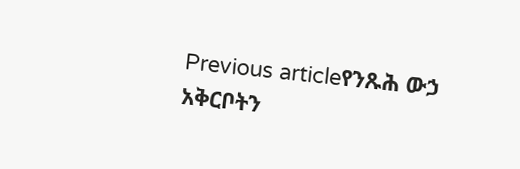Previous articleየንጹሕ ውኃ አቅርቦትን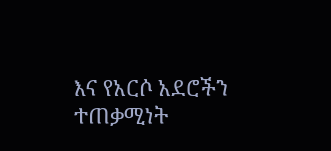እና የአርሶ አደሮችን ተጠቃሚነት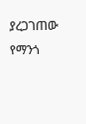ያረጋገጠው የማንጎ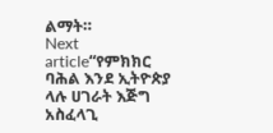ልማት።
Next article“የምክክር ባሕል እንደ ኢትዮጵያ ላሉ ሀገራት እጅግ አስፈላጊ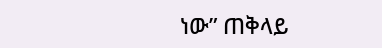ነው” ጠቅላይ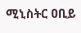ሚኒስትር ዐቢይ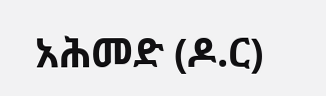አሕመድ (ዶ.ር)